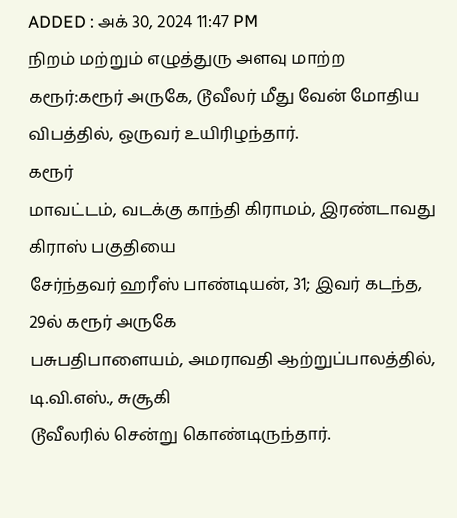ADDED : அக் 30, 2024 11:47 PM
நிறம் மற்றும் எழுத்துரு அளவு மாற்ற
கரூர்:கரூர் அருகே, டூவீலர் மீது வேன் மோதிய விபத்தில், ஒருவர் உயிரிழந்தார்.
கரூர்
மாவட்டம், வடக்கு காந்தி கிராமம், இரண்டாவது கிராஸ் பகுதியை
சேர்ந்தவர் ஹரீஸ் பாண்டியன், 31; இவர் கடந்த, 29ல் கரூர் அருகே
பசுபதிபாளையம், அமராவதி ஆற்றுப்பாலத்தில், டி.வி.எஸ்., சுசூகி
டூவீலரில் சென்று கொண்டிருந்தார்.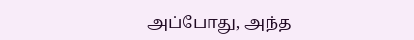அப்போது, அந்த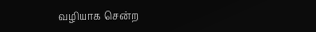வழியாக சென்ற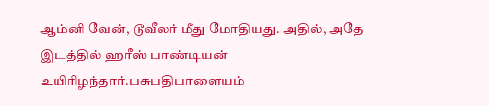ஆம்னி வேன், டூவீலர் மீது மோதியது. அதில், அதே இடத்தில் ஹரீஸ் பாண்டியன் உயிரிழந்தார்.பசுபதிபாளையம்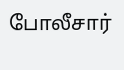போலீசார்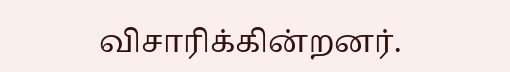விசாரிக்கின்றனர்.